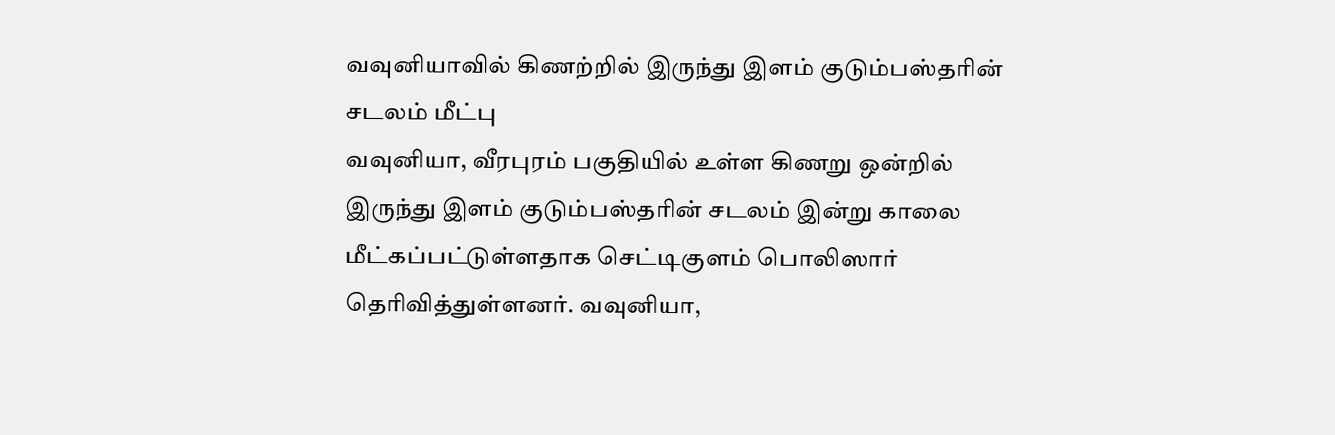வவுனியாவில் கிணற்றில் இருந்து இளம் குடும்பஸ்தரின் சடலம் மீட்பு
வவுனியா, வீரபுரம் பகுதியில் உள்ள கிணறு ஒன்றில் இருந்து இளம் குடும்பஸ்தரின் சடலம் இன்று காலை மீட்கப்பட்டுள்ளதாக செட்டிகுளம் பொலிஸார் தெரிவித்துள்ளனர். வவுனியா,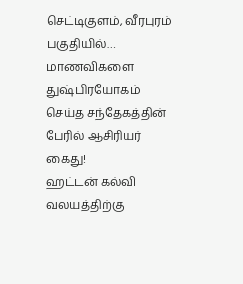செட்டிகுளம், வீரபுரம் பகுதியில்…
மாணவிகளை துஷ்பிரயோகம் செய்த சந்தேகத்தின் பேரில் ஆசிரியர் கைது!
ஹட்டன் கல்வி வலயத்திற்கு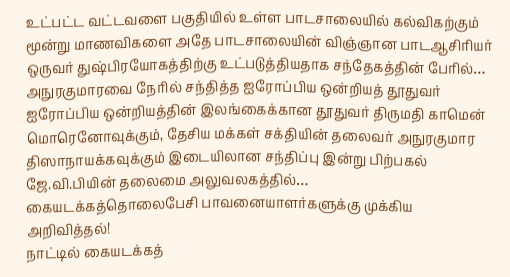உட்பட்ட வட்டவளை பகுதியில் உள்ள பாடசாலையில் கல்விகற்கும் மூன்று மாணவிகளை அதே பாடசாலையின் விஞ்ஞான பாடஆசிரியர் ஒருவர் துஷ்பிரயோகத்திற்கு உட்படுத்தியதாக சந்தேகத்தின் பேரில்…
அநுரகுமாரவை நேரில் சந்தித்த ஐரோப்பிய ஒன்றியத் தூதுவர்
ஐரோப்பிய ஒன்றியத்தின் இலங்கைக்கான தூதுவர் திருமதி காமென் மொரெனோவுக்கும், தேசிய மக்கள் சக்தியின் தலைவர் அநுரகுமார திஸாநாயக்கவுக்கும் இடையிலான சந்திப்பு இன்று பிற்பகல் ஜே.வி.பியின் தலைமை அலுவலகத்தில்…
கையடக்கத்தொலைபேசி பாவனையாளர்களுக்கு முக்கிய அறிவித்தல்!
நாட்டில் கையடக்கத்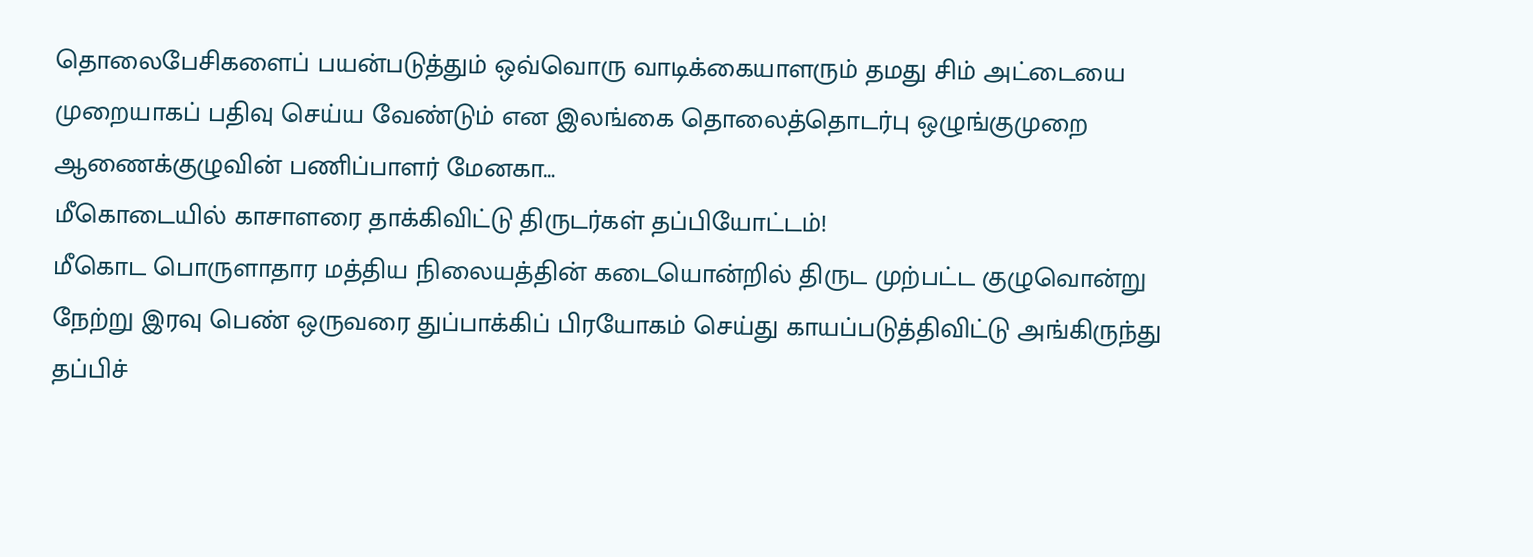தொலைபேசிகளைப் பயன்படுத்தும் ஒவ்வொரு வாடிக்கையாளரும் தமது சிம் அட்டையை முறையாகப் பதிவு செய்ய வேண்டும் என இலங்கை தொலைத்தொடர்பு ஒழுங்குமுறை ஆணைக்குழுவின் பணிப்பாளர் மேனகா…
மீகொடையில் காசாளரை தாக்கிவிட்டு திருடர்கள் தப்பியோட்டம்!
மீகொட பொருளாதார மத்திய நிலையத்தின் கடையொன்றில் திருட முற்பட்ட குழுவொன்று நேற்று இரவு பெண் ஒருவரை துப்பாக்கிப் பிரயோகம் செய்து காயப்படுத்திவிட்டு அங்கிருந்து தப்பிச்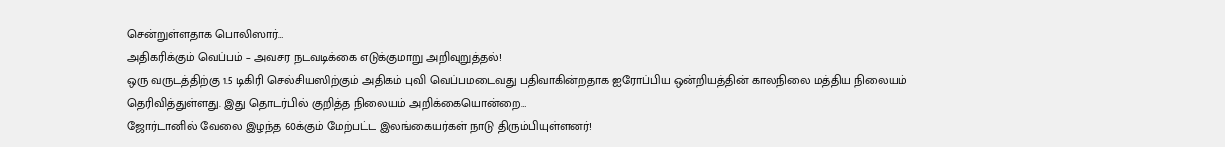சென்றுள்ளதாக பொலிஸார்…
அதிகரிக்கும் வெப்பம் – அவசர நடவடிக்கை எடுக்குமாறு அறிவுறுத்தல்!
ஒரு வருடத்திற்கு 1.5 டிகிரி செல்சியஸிற்கும் அதிகம் புவி வெப்பமடைவது பதிவாகின்றதாக ஐரோப்பிய ஒன்றியத்தின் காலநிலை மத்திய நிலையம் தெரிவித்துள்ளது. இது தொடர்பில் குறித்த நிலையம் அறிக்கையொன்றை…
ஜோர்டானில் வேலை இழந்த 60க்கும் மேற்பட்ட இலங்கையர்கள் நாடு திரும்பியுள்ளனர்!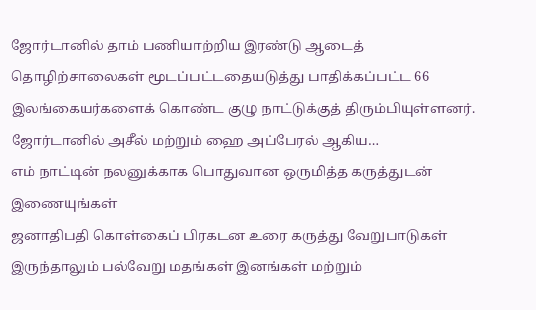ஜோர்டானில் தாம் பணியாற்றிய இரண்டு ஆடைத் தொழிற்சாலைகள் மூடப்பட்டதையடுத்து பாதிக்கப்பட்ட 66 இலங்கையர்களைக் கொண்ட குழு நாட்டுக்குத் திரும்பியுள்ளனர். ஜோர்டானில் அசீல் மற்றும் ஹை அப்பேரல் ஆகிய…
எம் நாட்டின் நலனுக்காக பொதுவான ஒருமித்த கருத்துடன் இணையுங்கள்
ஜனாதிபதி கொள்கைப் பிரகடன உரை கருத்து வேறுபாடுகள் இருந்தாலும் பல்வேறு மதங்கள் இனங்கள் மற்றும்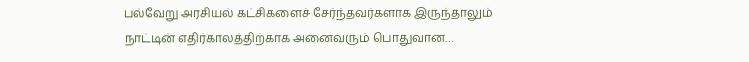பல்வேறு அரசியல் கட்சிகளைச் சேர்ந்தவர்களாக இருந்தாலும் நாட்டின் எதிர்காலத்திற்காக அனைவரும் பொதுவான…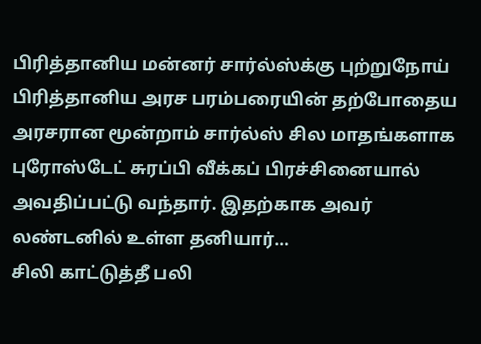பிரித்தானிய மன்னர் சார்ல்ஸ்க்கு புற்றுநோய்
பிரித்தானிய அரச பரம்பரையின் தற்போதைய அரசரான மூன்றாம் சார்ல்ஸ் சில மாதங்களாக புரோஸ்டேட் சுரப்பி வீக்கப் பிரச்சினையால் அவதிப்பட்டு வந்தார். இதற்காக அவர் லண்டனில் உள்ள தனியார்…
சிலி காட்டுத்தீ பலி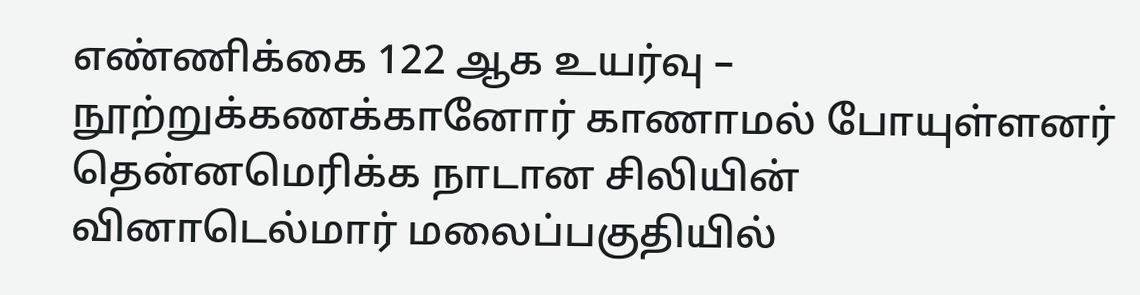எண்ணிக்கை 122 ஆக உயர்வு – நூற்றுக்கணக்கானோர் காணாமல் போயுள்ளனர்
தென்னமெரிக்க நாடான சிலியின் வினாடெல்மார் மலைப்பகுதியில்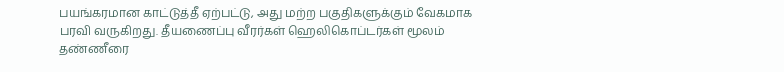பயங்கரமான காட்டுத்தீ ஏற்பட்டு, அது மற்ற பகுதிகளுக்கும் வேகமாக பரவி வருகிறது. தீயணைப்பு வீரர்கள் ஹெலிகொப்டர்கள் மூலம் தண்ணீரை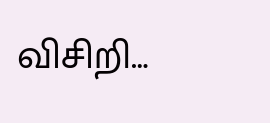விசிறி…